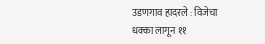उडणगाव हादरले : विजेचा धक्का लागून ११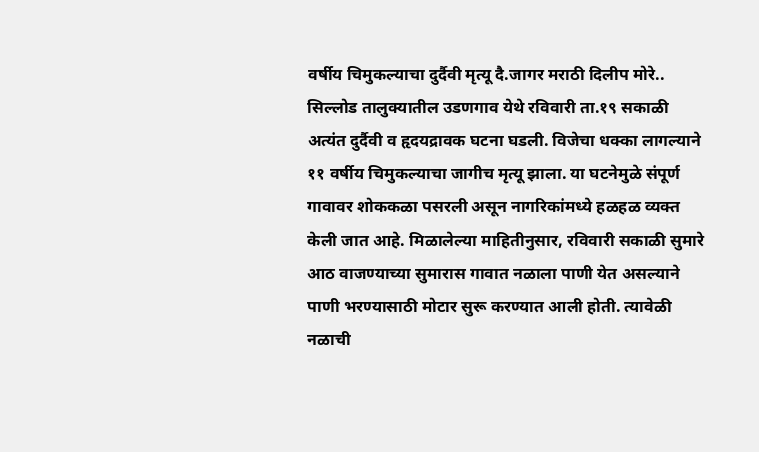वर्षीय चिमुकल्याचा दुर्दैवी मृत्यू दै.जागर मराठी दिलीप मोरे.. सिल्लोड तालुक्यातील उडणगाव येथे रविवारी ता.१९ सकाळी अत्यंत दुर्दैवी व हृदयद्रावक घटना घडली. विजेचा धक्का लागल्याने ११ वर्षीय चिमुकल्याचा जागीच मृत्यू झाला. या घटनेमुळे संपूर्ण गावावर शोककळा पसरली असून नागरिकांमध्ये हळहळ व्यक्त केली जात आहे. मिळालेल्या माहितीनुसार, रविवारी सकाळी सुमारे आठ वाजण्याच्या सुमारास गावात नळाला पाणी येत असल्याने पाणी भरण्यासाठी मोटार सुरू करण्यात आली होती. त्यावेळी नळाची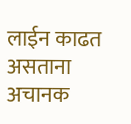लाईन काढत असताना अचानक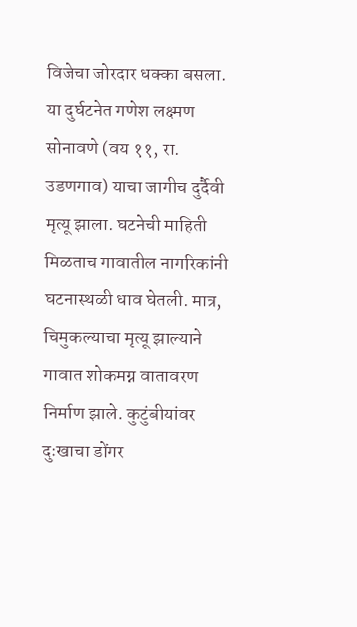विजेचा जोरदार धक्का बसला. या दुर्घटनेत गणेश लक्ष्मण सोनावणे (वय ११, रा. उडणगाव) याचा जागीच दुर्दैवी मृत्यू झाला. घटनेची माहिती मिळताच गावातील नागरिकांनी घटनास्थळी धाव घेतली. मात्र, चिमुकल्याचा मृत्यू झाल्याने गावात शोकमग्न वातावरण निर्माण झाले. कुटुंबीयांवर दुःखाचा डोंगर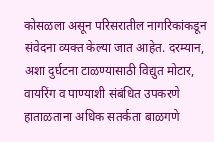कोसळला असून परिसरातील नागरिकांकडून संवेदना व्यक्त केल्या जात आहेत. दरम्यान, अशा दुर्घटना टाळण्यासाठी विद्युत मोटार, वायरिंग व पाण्याशी संबंधित उपकरणे हाताळताना अधिक सतर्कता बाळगणे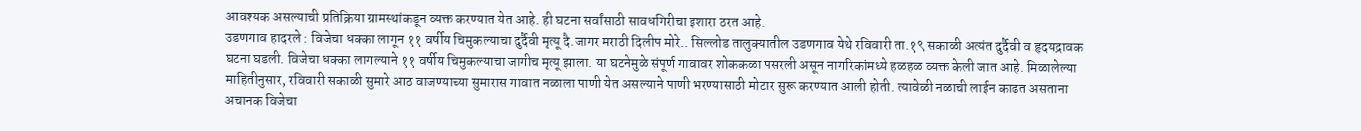आवश्यक असल्याची प्रतिक्रिया ग्रामस्थांकडून व्यक्त करण्यात येत आहे. ही घटना सर्वांसाठी सावधगिरीचा इशारा ठरत आहे.
उडणगाव हादरले : विजेचा धक्का लागून ११ वर्षीय चिमुकल्याचा दुर्दैवी मृत्यू दै.जागर मराठी दिलीप मोरे.. सिल्लोड तालुक्यातील उडणगाव येथे रविवारी ता.१९ सकाळी अत्यंत दुर्दैवी व हृदयद्रावक घटना घडली. विजेचा धक्का लागल्याने ११ वर्षीय चिमुकल्याचा जागीच मृत्यू झाला. या घटनेमुळे संपूर्ण गावावर शोककळा पसरली असून नागरिकांमध्ये हळहळ व्यक्त केली जात आहे. मिळालेल्या माहितीनुसार, रविवारी सकाळी सुमारे आठ वाजण्याच्या सुमारास गावात नळाला पाणी येत असल्याने पाणी भरण्यासाठी मोटार सुरू करण्यात आली होती. त्यावेळी नळाची लाईन काढत असताना अचानक विजेचा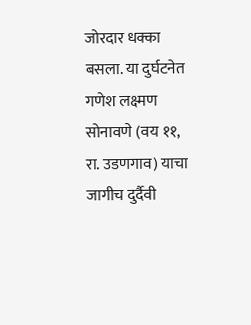जोरदार धक्का बसला. या दुर्घटनेत गणेश लक्ष्मण सोनावणे (वय ११, रा. उडणगाव) याचा जागीच दुर्दैवी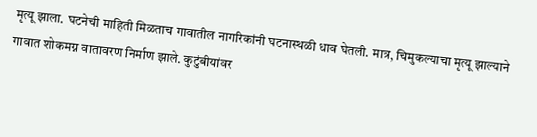मृत्यू झाला. घटनेची माहिती मिळताच गावातील नागरिकांनी घटनास्थळी धाव घेतली. मात्र, चिमुकल्याचा मृत्यू झाल्याने गावात शोकमग्न वातावरण निर्माण झाले. कुटुंबीयांवर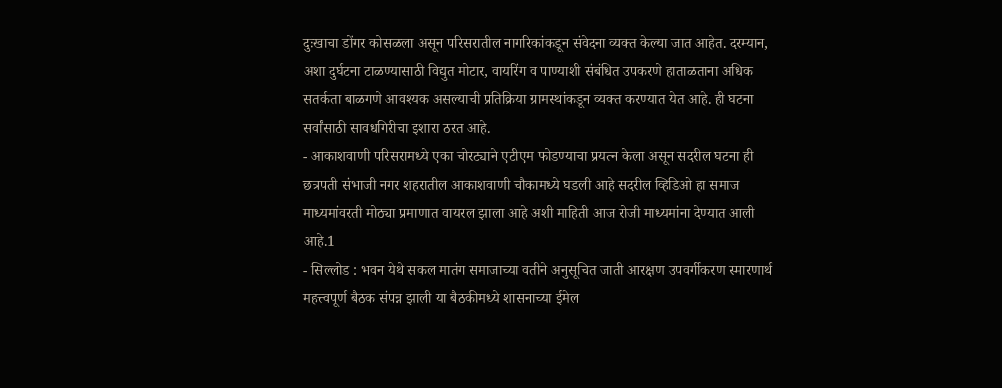दुःखाचा डोंगर कोसळला असून परिसरातील नागरिकांकडून संवेदना व्यक्त केल्या जात आहेत. दरम्यान, अशा दुर्घटना टाळण्यासाठी विद्युत मोटार, वायरिंग व पाण्याशी संबंधित उपकरणे हाताळताना अधिक सतर्कता बाळगणे आवश्यक असल्याची प्रतिक्रिया ग्रामस्थांकडून व्यक्त करण्यात येत आहे. ही घटना सर्वांसाठी सावधगिरीचा इशारा ठरत आहे.
- आकाशवाणी परिसरामध्ये एका चोरट्याने एटीएम फोडण्याचा प्रयत्न केला असून सदरील घटना ही छत्रपती संभाजी नगर शहरातील आकाशवाणी चौकामध्ये घडली आहे सदरील व्हिडिओ हा समाज माध्यमांवरती मोठ्या प्रमाणात वायरल झाला आहे अशी माहिती आज रोजी माध्यमांना देण्यात आली आहे.1
- सिल्लोड : भवन येथे सकल मातंग समाजाच्या वतीने अनुसूचित जाती आरक्षण उपवर्गीकरण स्मारणार्थ महत्त्वपूर्ण बैठक संपन्न झाली या बैठकीमध्ये शासनाच्या ईमेल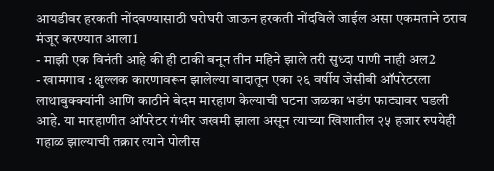आयडीवर हरकती नोंदवण्यासाठी घरोघरी जाऊन हरकती नोंदविले जाईल असा एकमताने ठराव मंजूर करण्यात आला1
- माझी एक विनंती आहे की ही टाकी बनून तीन महिने झाले तरी सुध्दा पाणी नाही अल2
- खामगाव : क्षुल्लक कारणावरून झालेल्या वादातून एका २६ वर्षीय जेसीबी ऑपरेटरला लाथाबुक्क्यांनी आणि काठीने बेदम मारहाण केल्याची घटना जळका भडंग फाट्यावर घडली आहे. या मारहाणीत ऑपरेटर गंभीर जखमी झाला असून त्याच्या खिशातील २५ हजार रुपयेही गहाळ झाल्याची तक्रार त्याने पोलीस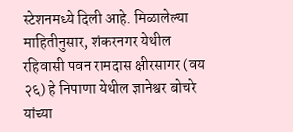स्टेशनमध्ये दिली आहे. मिळालेल्या माहितीनुसार, शंकरनगर येथील रहिवासी पवन रामदास क्षीरसागर (वय २६) हे निपाणा येथील ज्ञानेश्वर बोचरे यांच्या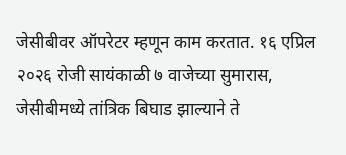जेसीबीवर ऑपरेटर म्हणून काम करतात. १६ एप्रिल २०२६ रोजी सायंकाळी ७ वाजेच्या सुमारास, जेसीबीमध्ये तांत्रिक बिघाड झाल्याने ते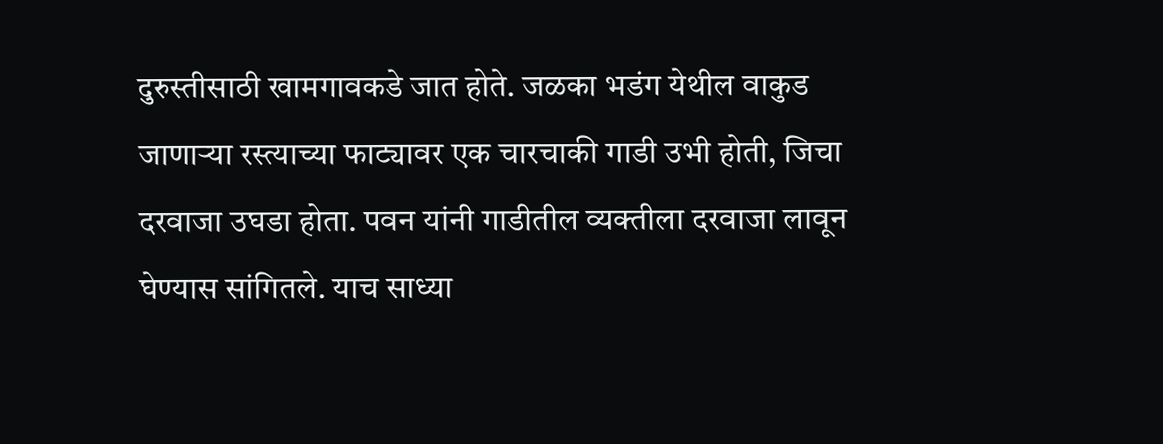दुरुस्तीसाठी खामगावकडे जात होते. जळका भडंग येथील वाकुड जाणाऱ्या रस्त्याच्या फाट्यावर एक चारचाकी गाडी उभी होती, जिचा दरवाजा उघडा होता. पवन यांनी गाडीतील व्यक्तीला दरवाजा लावून घेण्यास सांगितले. याच साध्या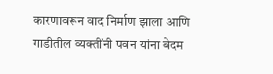कारणावरून वाद निर्माण झाला आणि गाडीतील व्यक्तींनी पवन यांना बेदम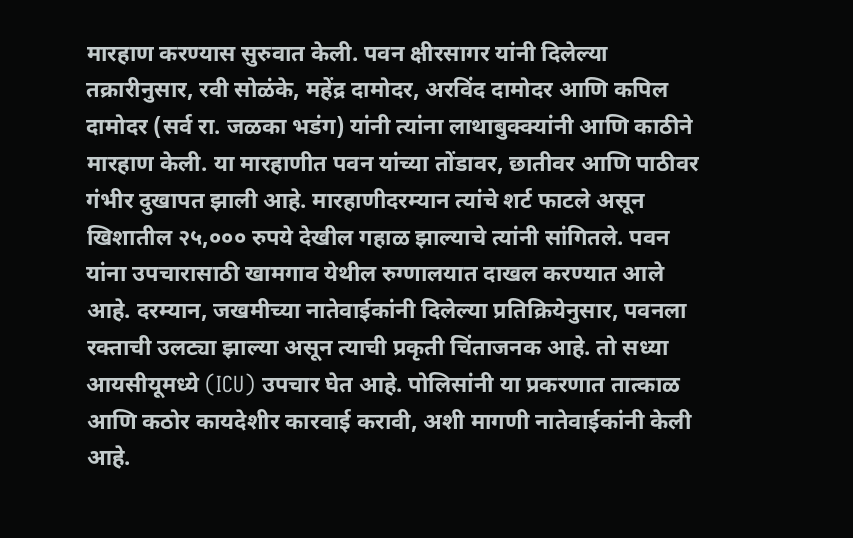मारहाण करण्यास सुरुवात केली. पवन क्षीरसागर यांनी दिलेल्या तक्रारीनुसार, रवी सोळंके, महेंद्र दामोदर, अरविंद दामोदर आणि कपिल दामोदर (सर्व रा. जळका भडंग) यांनी त्यांना लाथाबुक्क्यांनी आणि काठीने मारहाण केली. या मारहाणीत पवन यांच्या तोंडावर, छातीवर आणि पाठीवर गंभीर दुखापत झाली आहे. मारहाणीदरम्यान त्यांचे शर्ट फाटले असून खिशातील २५,००० रुपये देखील गहाळ झाल्याचे त्यांनी सांगितले. पवन यांना उपचारासाठी खामगाव येथील रुग्णालयात दाखल करण्यात आले आहे. दरम्यान, जखमीच्या नातेवाईकांनी दिलेल्या प्रतिक्रियेनुसार, पवनला रक्ताची उलट्या झाल्या असून त्याची प्रकृती चिंताजनक आहे. तो सध्या आयसीयूमध्ये (ICU) उपचार घेत आहे. पोलिसांनी या प्रकरणात तात्काळ आणि कठोर कायदेशीर कारवाई करावी, अशी मागणी नातेवाईकांनी केली आहे.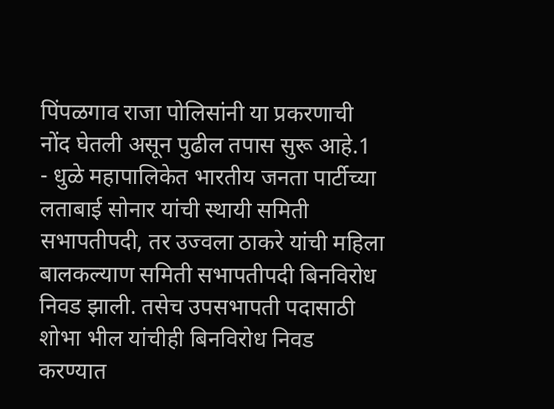पिंपळगाव राजा पोलिसांनी या प्रकरणाची नोंद घेतली असून पुढील तपास सुरू आहे.1
- धुळे महापालिकेत भारतीय जनता पार्टीच्या लताबाई सोनार यांची स्थायी समिती सभापतीपदी, तर उज्वला ठाकरे यांची महिला बालकल्याण समिती सभापतीपदी बिनविरोध निवड झाली. तसेच उपसभापती पदासाठी शोभा भील यांचीही बिनविरोध निवड करण्यात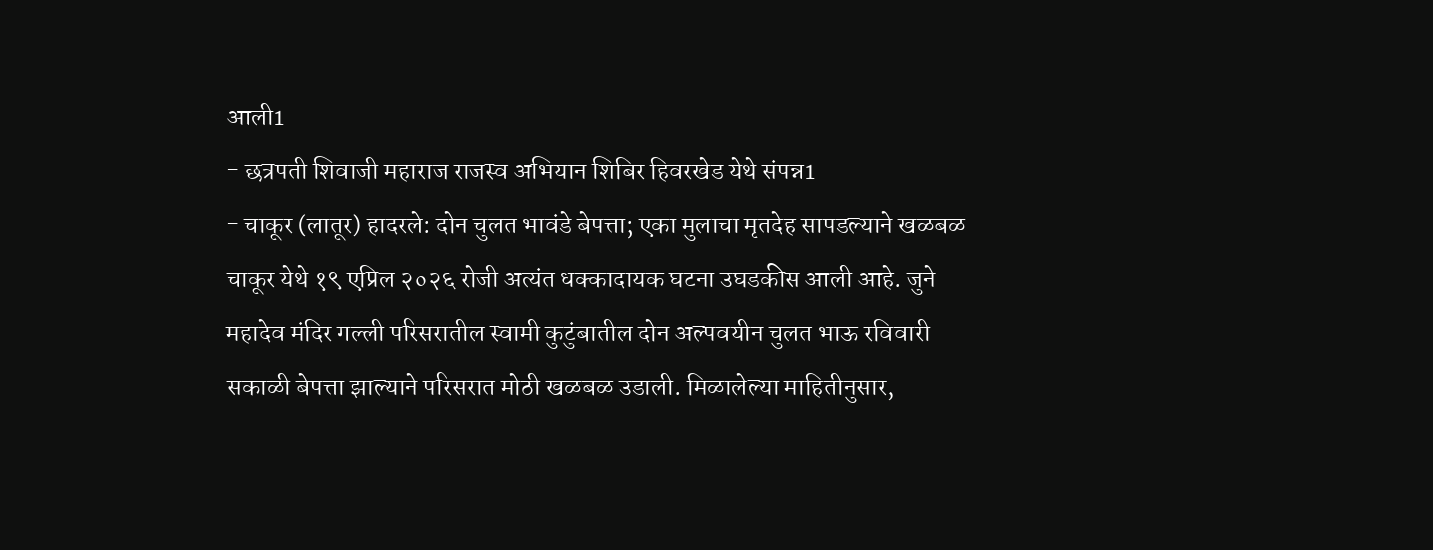आली1
- छत्रपती शिवाजी महाराज राजस्व अभियान शिबिर हिवरखेड येथे संपन्न1
- चाकूर (लातूर) हादरले: दोन चुलत भावंडे बेपत्ता; एका मुलाचा मृतदेह सापडल्याने खळबळ चाकूर येथे १९ एप्रिल २०२६ रोजी अत्यंत धक्कादायक घटना उघडकीस आली आहे. जुने महादेव मंदिर गल्ली परिसरातील स्वामी कुटुंबातील दोन अल्पवयीन चुलत भाऊ रविवारी सकाळी बेपत्ता झाल्याने परिसरात मोठी खळबळ उडाली. मिळालेल्या माहितीनुसार,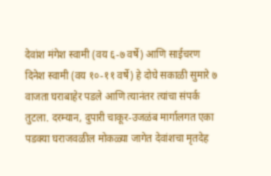देवांश मंगेश स्वामी (वय ६-७ वर्षे) आणि साईचरण दिनेश स्वामी (वय १०-११ वर्षे) हे दोघे सकाळी सुमारे ७ वाजता घराबाहेर पडले आणि त्यानंतर त्यांचा संपर्क तुटला. दरम्यान, दुपारी चाकूर-उजळंब मार्गालगत एका पडक्या घराजवळील मोकळ्या जागेत देवांशचा मृतदेह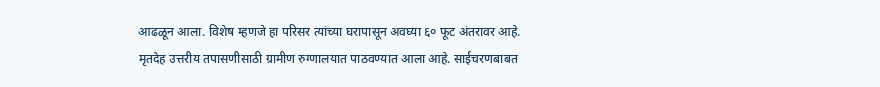आढळून आला. विशेष म्हणजे हा परिसर त्यांच्या घरापासून अवघ्या ६० फूट अंतरावर आहे. मृतदेह उत्तरीय तपासणीसाठी ग्रामीण रुग्णालयात पाठवण्यात आला आहे. साईचरणबाबत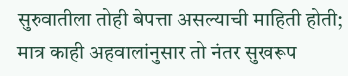सुरुवातीला तोही बेपत्ता असल्याची माहिती होती; मात्र काही अहवालांनुसार तो नंतर सुखरूप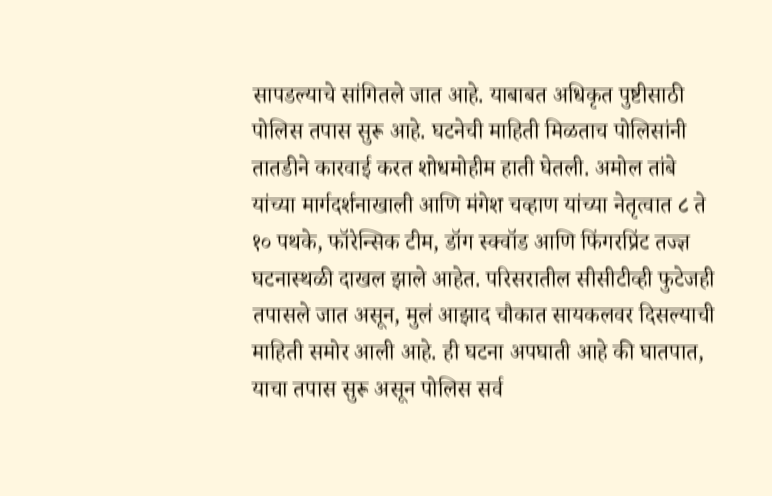सापडल्याचे सांगितले जात आहे. याबाबत अधिकृत पुष्टीसाठी पोलिस तपास सुरू आहे. घटनेची माहिती मिळताच पोलिसांनी तातडीने कारवाई करत शोधमोहीम हाती घेतली. अमोल तांबे यांच्या मार्गदर्शनाखाली आणि मंगेश चव्हाण यांच्या नेतृत्वात ८ ते १० पथके, फॉरेन्सिक टीम, डॉग स्क्वॉड आणि फिंगरप्रिंट तज्ज्ञ घटनास्थळी दाखल झाले आहेत. परिसरातील सीसीटीव्ही फुटेजही तपासले जात असून, मुलं आझाद चौकात सायकलवर दिसल्याची माहिती समोर आली आहे. ही घटना अपघाती आहे की घातपात, याचा तपास सुरू असून पोलिस सर्व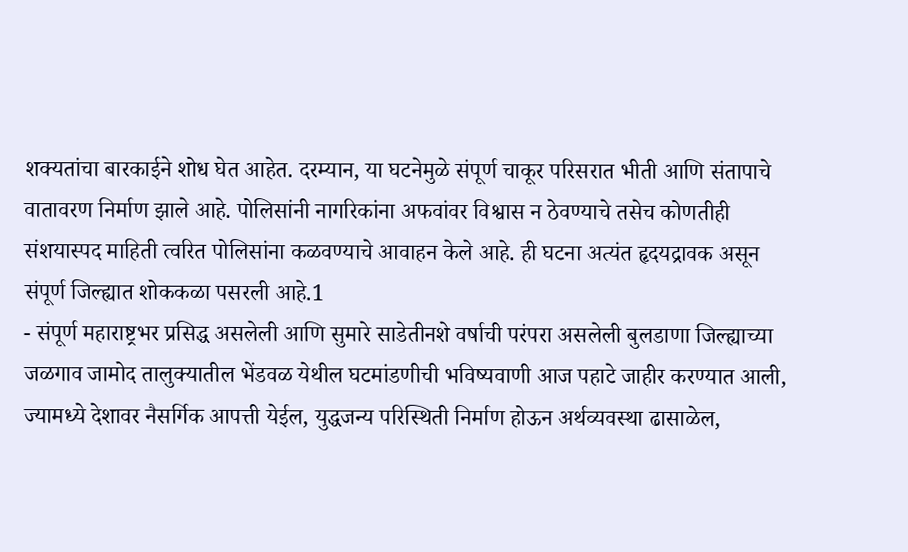शक्यतांचा बारकाईने शोध घेत आहेत. दरम्यान, या घटनेमुळे संपूर्ण चाकूर परिसरात भीती आणि संतापाचे वातावरण निर्माण झाले आहे. पोलिसांनी नागरिकांना अफवांवर विश्वास न ठेवण्याचे तसेच कोणतीही संशयास्पद माहिती त्वरित पोलिसांना कळवण्याचे आवाहन केले आहे. ही घटना अत्यंत हृदयद्रावक असून संपूर्ण जिल्ह्यात शोककळा पसरली आहे.1
- संपूर्ण महाराष्ट्रभर प्रसिद्ध असलेली आणि सुमारे साडेतीनशे वर्षाची परंपरा असलेली बुलडाणा जिल्ह्याच्या जळगाव जामोद तालुक्यातील भेंडवळ येथील घटमांडणीची भविष्यवाणी आज पहाटे जाहीर करण्यात आली, ज्यामध्ये देशावर नैसर्गिक आपत्ती येईल, युद्धजन्य परिस्थिती निर्माण होऊन अर्थव्यवस्था ढासाळेल,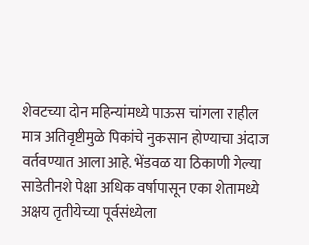शेवटच्या दोन महिन्यांमध्ये पाऊस चांगला राहील मात्र अतिवृष्टीमुळे पिकांचे नुकसान होण्याचा अंदाज वर्तवण्यात आला आहे. भेंडवळ या ठिकाणी गेल्या साडेतीनशे पेक्षा अधिक वर्षापासून एका शेतामध्ये अक्षय तृतीयेच्या पूर्वसंध्येला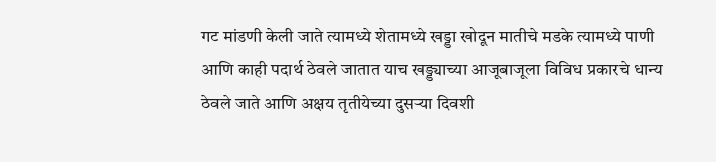गट मांडणी केली जाते त्यामध्ये शेतामध्ये खड्डा खोदून मातीचे मडके त्यामध्ये पाणी आणि काही पदार्थ ठेवले जातात याच खड्ड्याच्या आजूबाजूला विविध प्रकारचे धान्य ठेवले जाते आणि अक्षय तृतीयेच्या दुसऱ्या दिवशी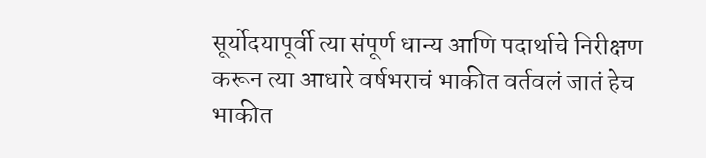सूर्योदयापूर्वी त्या संपूर्ण धान्य आणि पदार्थाचे निरीक्षण करून त्या आधारे वर्षभराचं भाकीत वर्तवलं जातं हेच भाकीत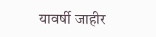यावर्षी जाहीर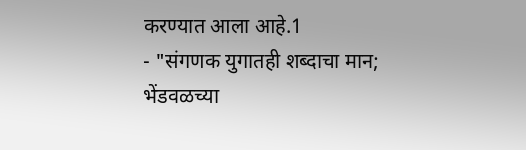करण्यात आला आहे.1
- "संगणक युगातही शब्दाचा मान; भेंडवळच्या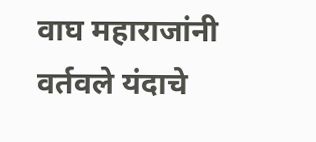वाघ महाराजांनी वर्तवले यंदाचे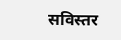सविस्तर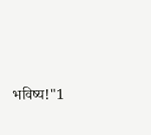भविष्य!"1